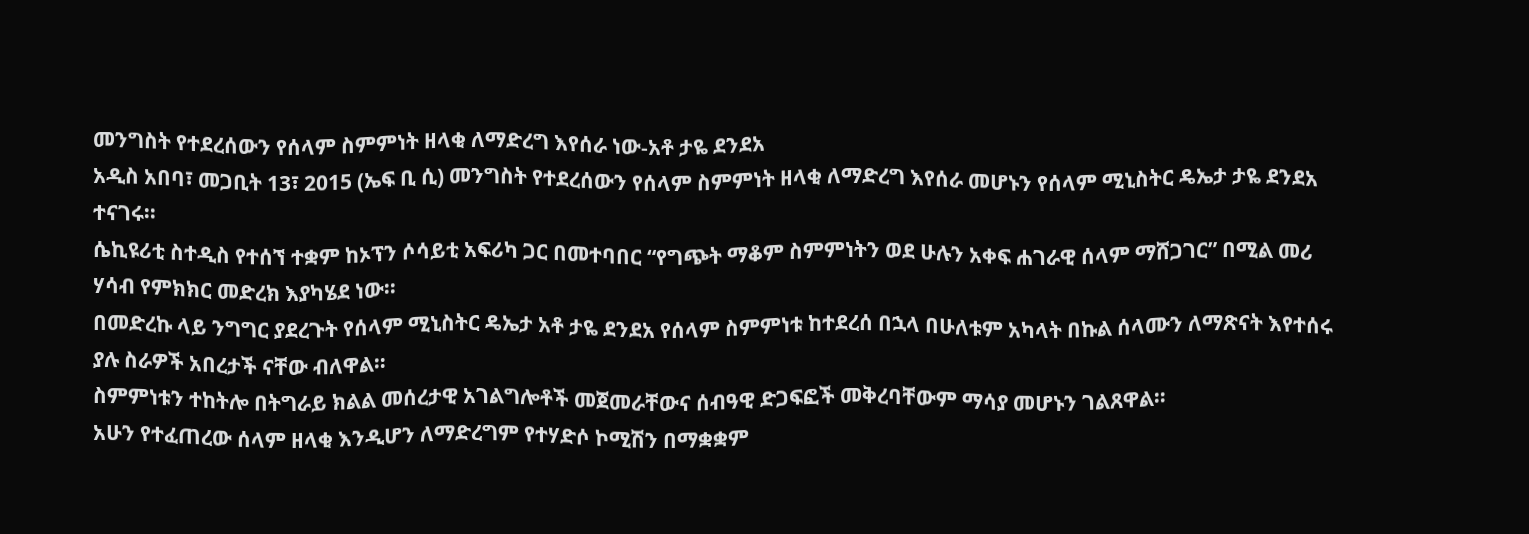መንግስት የተደረሰውን የሰላም ስምምነት ዘላቂ ለማድረግ እየሰራ ነው-አቶ ታዬ ደንደአ
አዲስ አበባ፣ መጋቢት 13፣ 2015 (ኤፍ ቢ ሲ) መንግስት የተደረሰውን የሰላም ስምምነት ዘላቂ ለማድረግ እየሰራ መሆኑን የሰላም ሚኒስትር ዴኤታ ታዬ ደንደአ ተናገሩ፡፡
ሴኪዩሪቲ ስተዲስ የተሰኘ ተቋም ከኦፕን ሶሳይቲ አፍሪካ ጋር በመተባበር “የግጭት ማቆም ስምምነትን ወደ ሁሉን አቀፍ ሐገራዊ ሰላም ማሸጋገር” በሚል መሪ ሃሳብ የምክክር መድረክ እያካሄደ ነው፡፡
በመድረኩ ላይ ንግግር ያደረጉት የሰላም ሚኒስትር ዴኤታ አቶ ታዬ ደንደአ የሰላም ስምምነቱ ከተደረሰ በኋላ በሁለቱም አካላት በኩል ሰላሙን ለማጽናት እየተሰሩ ያሉ ስራዎች አበረታች ናቸው ብለዋል።
ስምምነቱን ተከትሎ በትግራይ ክልል መሰረታዊ አገልግሎቶች መጀመራቸውና ሰብዓዊ ድጋፍፎች መቅረባቸውም ማሳያ መሆኑን ገልጸዋል።
አሁን የተፈጠረው ሰላም ዘላቂ እንዲሆን ለማድረግም የተሃድሶ ኮሚሽን በማቋቋም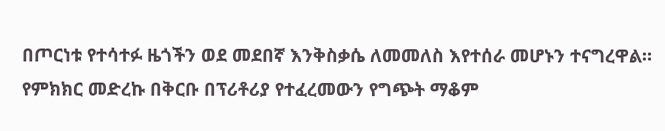በጦርነቱ የተሳተፉ ዜጎችን ወደ መደበኛ እንቅስቃሴ ለመመለስ እየተሰራ መሆኑን ተናግረዋል።
የምክክር መድረኩ በቅርቡ በፕሪቶሪያ የተፈረመውን የግጭት ማቆም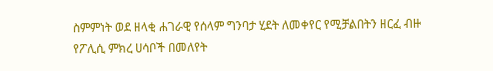ስምምነት ወደ ዘላቂ ሐገራዊ የሰላም ግንባታ ሂደት ለመቀየር የሚቻልበትን ዘርፈ ብዙ የፖሊሲ ምክረ ሀሳቦች በመለየት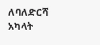ለባለድርሻ አካላት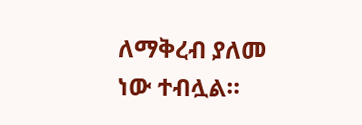ለማቅረብ ያለመ ነው ተብሏል።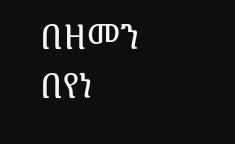በዘመን በየነ